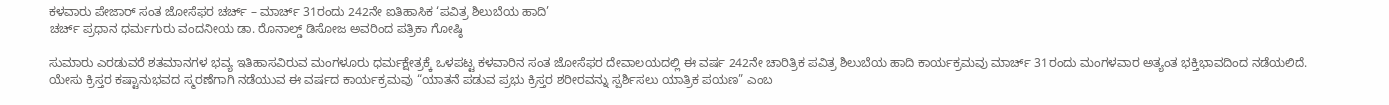ಕಳವಾರು ಪೇಜಾರ್ ಸಂತ ಜೋಸೆಫರ ಚರ್ಚ್ – ಮಾರ್ಚ್ 31ರಂದು 242ನೇ ಐತಿಹಾಸಿಕ ‘ಪವಿತ್ರ ಶಿಲುಬೆಯ ಹಾದಿ’
ಚರ್ಚ್ ಪ್ರಧಾನ ಧರ್ಮಗುರು ವಂದನೀಯ ಡಾ. ರೊನಾಲ್ಡ್ ಡಿಸೋಜ ಅವರಿಂದ ಪತ್ರಿಕಾ ಗೋಷ್ಠಿ

ಸುಮಾರು ಎರಡುವರೆ ಶತಮಾನಗಳ ಭವ್ಯ ಇತಿಹಾಸವಿರುವ ಮಂಗಳೂರು ಧರ್ಮಕ್ಷೇತ್ರಕ್ಕೆ ಒಳಪಟ್ಟ ಕಳವಾರಿನ ಸಂತ ಜೋಸೆಫರ ದೇವಾಲಯದಲ್ಲಿ ಈ ವರ್ಷ 242ನೇ ಚಾರಿತ್ರಿಕ ಪವಿತ್ರ ಶಿಲುಬೆಯ ಹಾದಿ ಕಾರ್ಯಕ್ರಮವು ಮಾರ್ಚ್ 31ರಂದು ಮಂಗಳವಾರ ಅತ್ಯಂತ ಭಕ್ತಿಭಾವದಿಂದ ನಡೆಯಲಿದೆ. ಯೇಸು ಕ್ರಿಸ್ತರ ಕಷ್ಟಾನುಭವದ ಸ್ಮರಣೆಗಾಗಿ ನಡೆಯುವ ಈ ವರ್ಷದ ಕಾರ್ಯಕ್ರಮವು “ಯಾತನೆ ಪಡುವ ಪ್ರಭು ಕ್ರಿಸ್ತರ ಶರೀರವನ್ನು ಸ್ಪರ್ಶಿಸಲು ಯಾತ್ರಿಕ ಪಯಣ” ಎಂಬ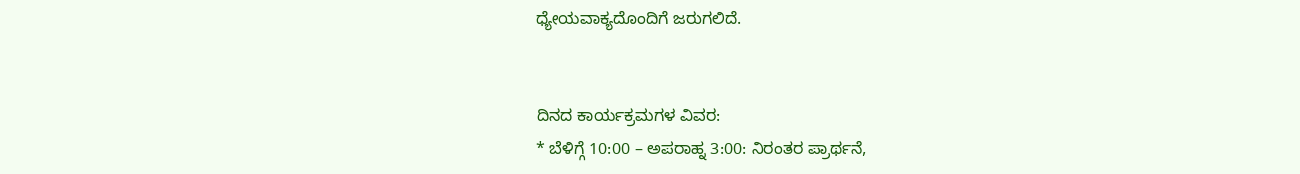ಧ್ಯೇಯವಾಕ್ಯದೊಂದಿಗೆ ಜರುಗಲಿದೆ.


ದಿನದ ಕಾರ್ಯಕ್ರಮಗಳ ವಿವರ:
* ಬೆಳಿಗ್ಗೆ 10:00 – ಅಪರಾಹ್ನ 3:00: ನಿರಂತರ ಪ್ರಾರ್ಥನೆ,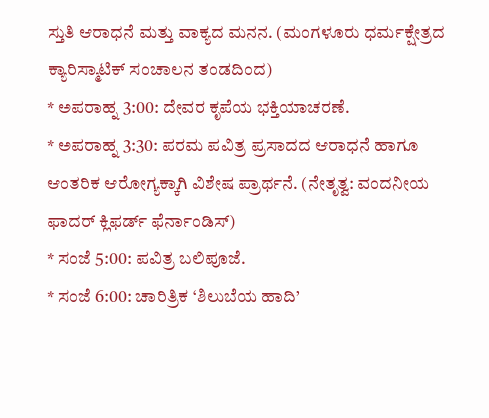ಸ್ತುತಿ ಆರಾಧನೆ ಮತ್ತು ವಾಕ್ಯದ ಮನನ. (ಮಂಗಳೂರು ಧರ್ಮಕ್ಷೇತ್ರದ ಕ್ಯಾರಿಸ್ಮಾಟಿಕ್ ಸಂಚಾಲನ ತಂಡದಿಂದ)
* ಅಪರಾಹ್ನ 3:00: ದೇವರ ಕೃಪೆಯ ಭಕ್ತಿಯಾಚರಣೆ.
* ಅಪರಾಹ್ನ 3:30: ಪರಮ ಪವಿತ್ರ ಪ್ರಸಾದದ ಆರಾಧನೆ ಹಾಗೂ ಆಂತರಿಕ ಆರೋಗ್ಯಕ್ಕಾಗಿ ವಿಶೇಷ ಪ್ರಾರ್ಥನೆ. (ನೇತೃತ್ವ: ವಂದನೀಯ ಫಾದರ್ ಕ್ಲಿಫರ್ಡ್ ಫೆರ್ನಾಂಡಿಸ್)
* ಸಂಜೆ 5:00: ಪವಿತ್ರ ಬಲಿಪೂಜೆ.
* ಸಂಜೆ 6:00: ಚಾರಿತ್ರಿಕ ‘ಶಿಲುಬೆಯ ಹಾದಿ’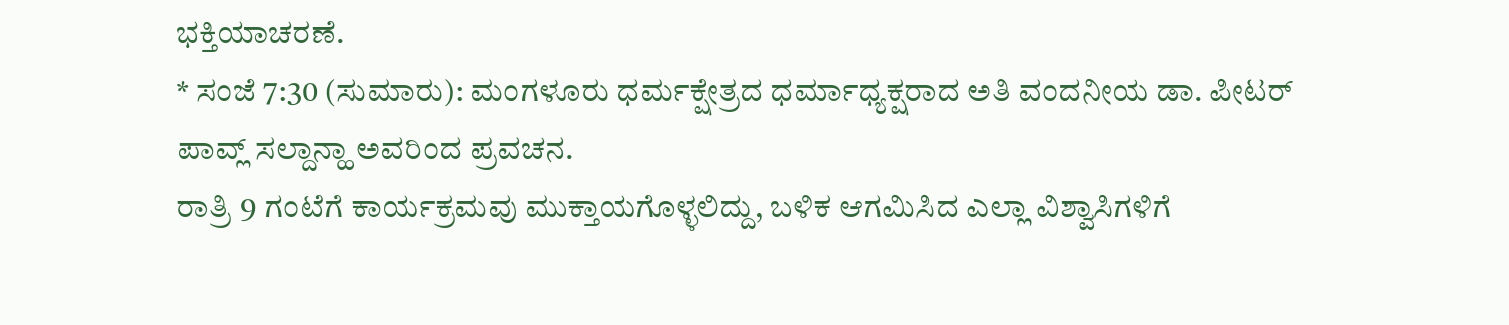ಭಕ್ತಿಯಾಚರಣೆ.
* ಸಂಜೆ 7:30 (ಸುಮಾರು): ಮಂಗಳೂರು ಧರ್ಮಕ್ಷೇತ್ರದ ಧರ್ಮಾಧ್ಯಕ್ಷರಾದ ಅತಿ ವಂದನೀಯ ಡಾ. ಪೀಟರ್ ಪಾವ್ಲ್ ಸಲ್ದಾನ್ಹಾ ಅವರಿಂದ ಪ್ರವಚನ.
ರಾತ್ರಿ 9 ಗಂಟೆಗೆ ಕಾರ್ಯಕ್ರಮವು ಮುಕ್ತಾಯಗೊಳ್ಳಲಿದ್ದು, ಬಳಿಕ ಆಗಮಿಸಿದ ಎಲ್ಲಾ ವಿಶ್ವಾಸಿಗಳಿಗೆ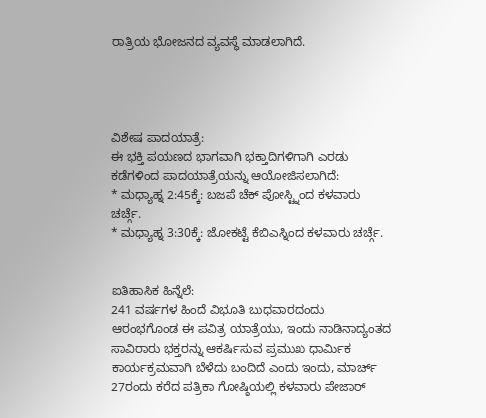ರಾತ್ರಿಯ ಭೋಜನದ ವ್ಯವಸ್ಥೆ ಮಾಡಲಾಗಿದೆ.




ವಿಶೇಷ ಪಾದಯಾತ್ರೆ:
ಈ ಭಕ್ತಿ ಪಯಣದ ಭಾಗವಾಗಿ ಭಕ್ತಾದಿಗಳಿಗಾಗಿ ಎರಡು ಕಡೆಗಳಿಂದ ಪಾದಯಾತ್ರೆಯನ್ನು ಆಯೋಜಿಸಲಾಗಿದೆ:
* ಮಧ್ಯಾಹ್ನ 2:45ಕ್ಕೆ: ಬಜಪೆ ಚೆಕ್ ಪೋಸ್ಟ್ನಿಂದ ಕಳವಾರು ಚರ್ಚ್ಗೆ.
* ಮಧ್ಯಾಹ್ನ 3:30ಕ್ಕೆ: ಜೋಕಟ್ಟೆ ಕೆಬಿಎಸ್ನಿಂದ ಕಳವಾರು ಚರ್ಚ್ಗೆ.


ಐತಿಹಾಸಿಕ ಹಿನ್ನೆಲೆ:
241 ವರ್ಷಗಳ ಹಿಂದೆ ವಿಭೂತಿ ಬುಧವಾರದಂದು ಆರಂಭಗೊಂಡ ಈ ಪವಿತ್ರ ಯಾತ್ರೆಯು, ಇಂದು ನಾಡಿನಾದ್ಯಂತದ ಸಾವಿರಾರು ಭಕ್ತರನ್ನು ಆಕರ್ಷಿಸುವ ಪ್ರಮುಖ ಧಾರ್ಮಿಕ ಕಾರ್ಯಕ್ರಮವಾಗಿ ಬೆಳೆದು ಬಂದಿದೆ ಎಂದು ಇಂದು, ಮಾರ್ಚ್ 27ರಂದು ಕರೆದ ಪತ್ರಿಕಾ ಗೋಷ್ಠಿಯಲ್ಲಿ ಕಳವಾರು ಪೇಜಾರ್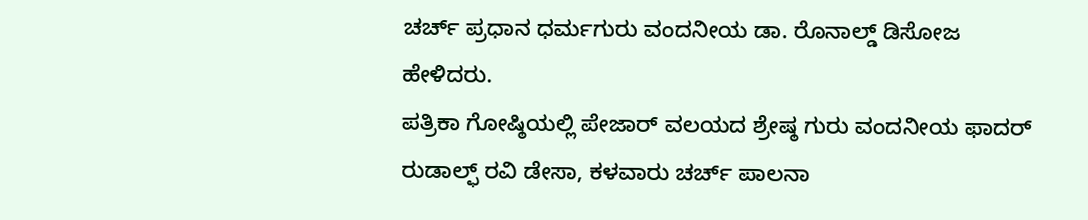ಚರ್ಚ್ ಪ್ರಧಾನ ಧರ್ಮಗುರು ವಂದನೀಯ ಡಾ. ರೊನಾಲ್ಡ್ ಡಿಸೋಜ ಹೇಳಿದರು.
ಪತ್ರಿಕಾ ಗೋಷ್ಠಿಯಲ್ಲಿ ಪೇಜಾರ್ ವಲಯದ ಶ್ರೇಷ್ಠ ಗುರು ವಂದನೀಯ ಫಾದರ್ ರುಡಾಲ್ಫ್ ರವಿ ಡೇಸಾ, ಕಳವಾರು ಚರ್ಚ್ ಪಾಲನಾ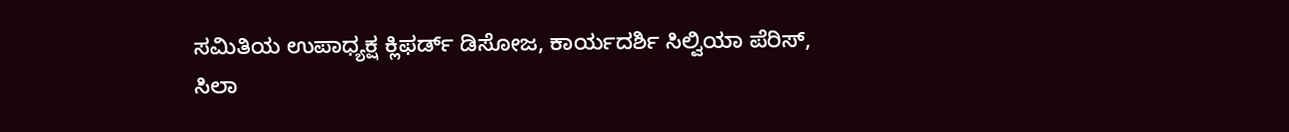ಸಮಿತಿಯ ಉಪಾಧ್ಯಕ್ಷ ಕ್ಲಿಫರ್ಡ್ ಡಿಸೋಜ, ಕಾರ್ಯದರ್ಶಿ ಸಿಲ್ವಿಯಾ ಪೆರಿಸ್, ಸಿಲಾ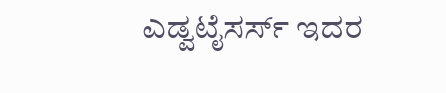ಎಡ್ವಟೈಸರ್ಸ್ ಇದರ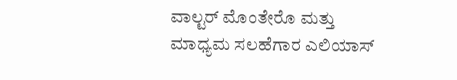ವಾಲ್ಟರ್ ಮೊಂತೇರೊ ಮತ್ತು ಮಾಧ್ಯಮ ಸಲಹೆಗಾರ ಎಲಿಯಾಸ್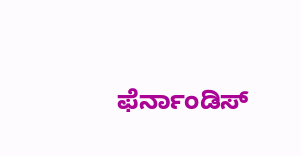ಫೆರ್ನಾಂಡಿಸ್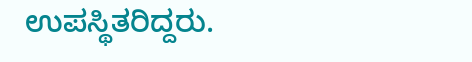ಉಪಸ್ಥಿತರಿದ್ದರು.